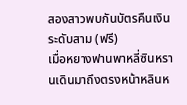สองสาวพบกันบัตรคืนเงินระดับสาม (ฟรี)
เมื่อหยางฟานพาหลี่ซินหรานเดินมาถึงตรงหน้าหลินห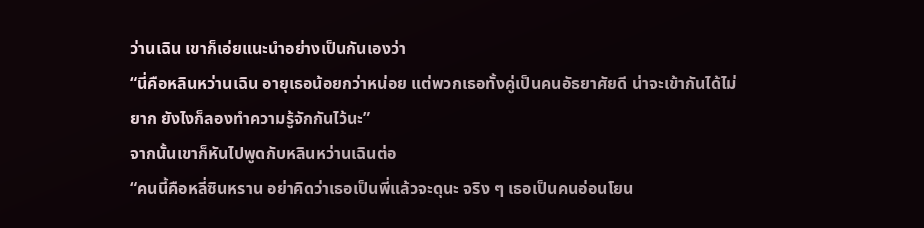ว่านเฉิน เขาก็เอ่ยแนะนำอย่างเป็นกันเองว่า
“นี่คือหลินหว่านเฉิน อายุเธอน้อยกว่าหน่อย แต่พวกเธอทั้งคู่เป็นคนอัธยาศัยดี น่าจะเข้ากันได้ไม่ยาก ยังไงก็ลองทำความรู้จักกันไว้นะ”
จากนั้นเขาก็หันไปพูดกับหลินหว่านเฉินต่อ
“คนนี้คือหลี่ซินหราน อย่าคิดว่าเธอเป็นพี่แล้วจะดุนะ จริง ๆ เธอเป็นคนอ่อนโยน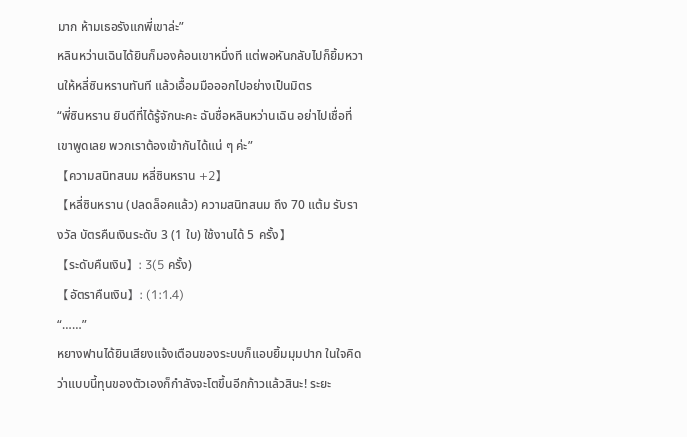มาก ห้ามเธอรังแกพี่เขาล่ะ”
หลินหว่านเฉินได้ยินก็มองค้อนเขาหนึ่งที แต่พอหันกลับไปก็ยิ้มหวานให้หลี่ซินหรานทันที แล้วเอื้อมมือออกไปอย่างเป็นมิตร
“พี่ซินหราน ยินดีที่ได้รู้จักนะคะ ฉันชื่อหลินหว่านเฉิน อย่าไปเชื่อที่เขาพูดเลย พวกเราต้องเข้ากันได้แน่ ๆ ค่ะ”
【ความสนิทสนม หลี่ซินหราน +2】
【หลี่ซินหราน (ปลดล็อคแล้ว) ความสนิทสนม ถึง 70 แต้ม รับรางวัล บัตรคืนเงินระดับ 3 (1 ใบ) ใช้งานได้ 5 ครั้ง】
【ระดับคืนเงิน】: 3(5 ครั้ง)
【อัตราคืนเงิน】: (1:1.4)
“……”
หยางฟานได้ยินเสียงแจ้งเตือนของระบบก็แอบยิ้มมุมปาก ในใจคิดว่าแบบนี้ทุนของตัวเองก็กำลังจะโตขึ้นอีกก้าวแล้วสินะ! ระยะ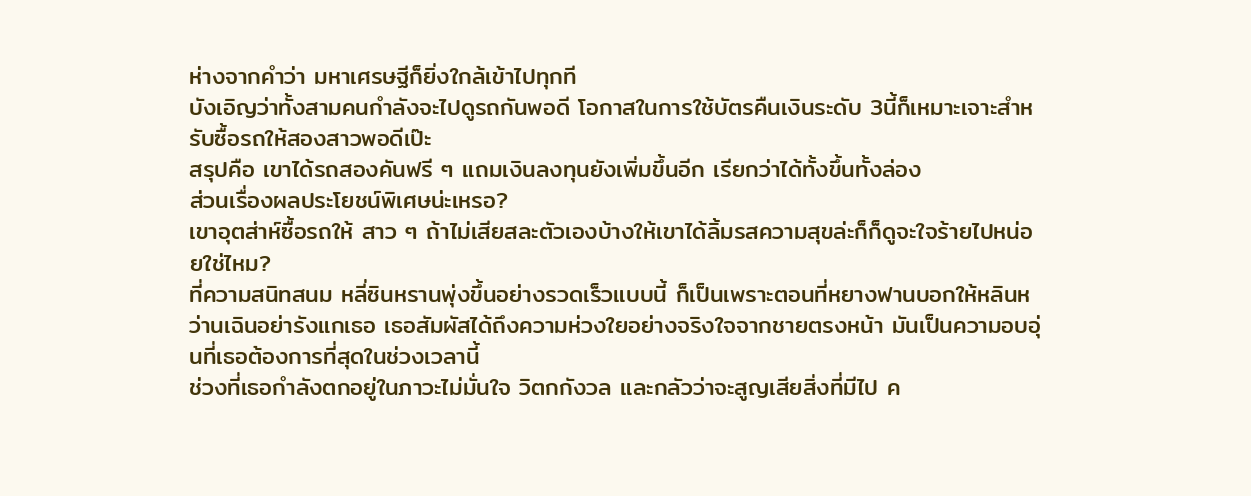ห่างจากคำว่า มหาเศรษฐีก็ยิ่งใกล้เข้าไปทุกที
บังเอิญว่าทั้งสามคนกำลังจะไปดูรถกันพอดี โอกาสในการใช้บัตรคืนเงินระดับ 3นี้ก็เหมาะเจาะสำหรับซื้อรถให้สองสาวพอดีเป๊ะ
สรุปคือ เขาได้รถสองคันฟรี ๆ แถมเงินลงทุนยังเพิ่มขึ้นอีก เรียกว่าได้ทั้งขึ้นทั้งล่อง
ส่วนเรื่องผลประโยชน์พิเศษน่ะเหรอ?
เขาอุตส่าห์ซื้อรถให้ สาว ๆ ถ้าไม่เสียสละตัวเองบ้างให้เขาได้ลิ้มรสความสุขล่ะก็ก็ดูจะใจร้ายไปหน่อยใช่ไหม?
ที่ความสนิทสนม หลี่ซินหรานพุ่งขึ้นอย่างรวดเร็วแบบนี้ ก็เป็นเพราะตอนที่หยางฟานบอกให้หลินหว่านเฉินอย่ารังแกเธอ เธอสัมผัสได้ถึงความห่วงใยอย่างจริงใจจากชายตรงหน้า มันเป็นความอบอุ่นที่เธอต้องการที่สุดในช่วงเวลานี้
ช่วงที่เธอกำลังตกอยู่ในภาวะไม่มั่นใจ วิตกกังวล และกลัวว่าจะสูญเสียสิ่งที่มีไป ค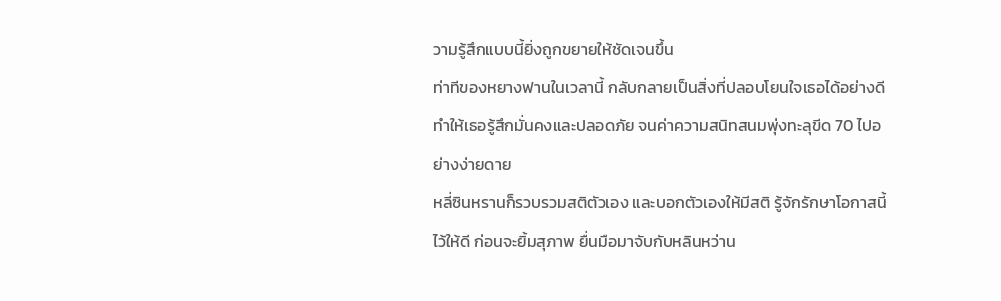วามรู้สึกแบบนี้ยิ่งถูกขยายให้ชัดเจนขึ้น
ท่าทีของหยางฟานในเวลานี้ กลับกลายเป็นสิ่งที่ปลอบโยนใจเธอได้อย่างดี ทำให้เธอรู้สึกมั่นคงและปลอดภัย จนค่าความสนิทสนมพุ่งทะลุขีด 70 ไปอย่างง่ายดาย
หลี่ซินหรานก็รวบรวมสติตัวเอง และบอกตัวเองให้มีสติ รู้จักรักษาโอกาสนี้ไว้ให้ดี ก่อนจะยิ้มสุภาพ ยื่นมือมาจับกับหลินหว่าน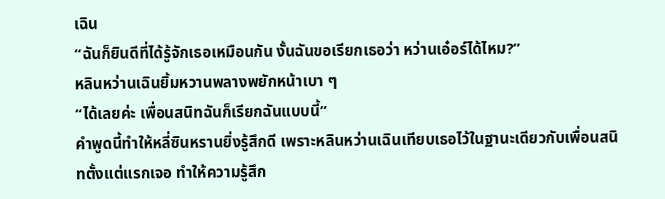เฉิน
“ฉันก็ยินดีที่ได้รู้จักเธอเหมือนกัน งั้นฉันขอเรียกเธอว่า หว่านเอ๋อร์ได้ไหม?”
หลินหว่านเฉินยิ้มหวานพลางพยักหน้าเบา ๆ
“ได้เลยค่ะ เพื่อนสนิทฉันก็เรียกฉันแบบนี้”
คำพูดนี้ทำให้หลี่ซินหรานยิ่งรู้สึกดี เพราะหลินหว่านเฉินเทียบเธอไว้ในฐานะเดียวกับเพื่อนสนิทตั้งแต่แรกเจอ ทำให้ความรู้สึก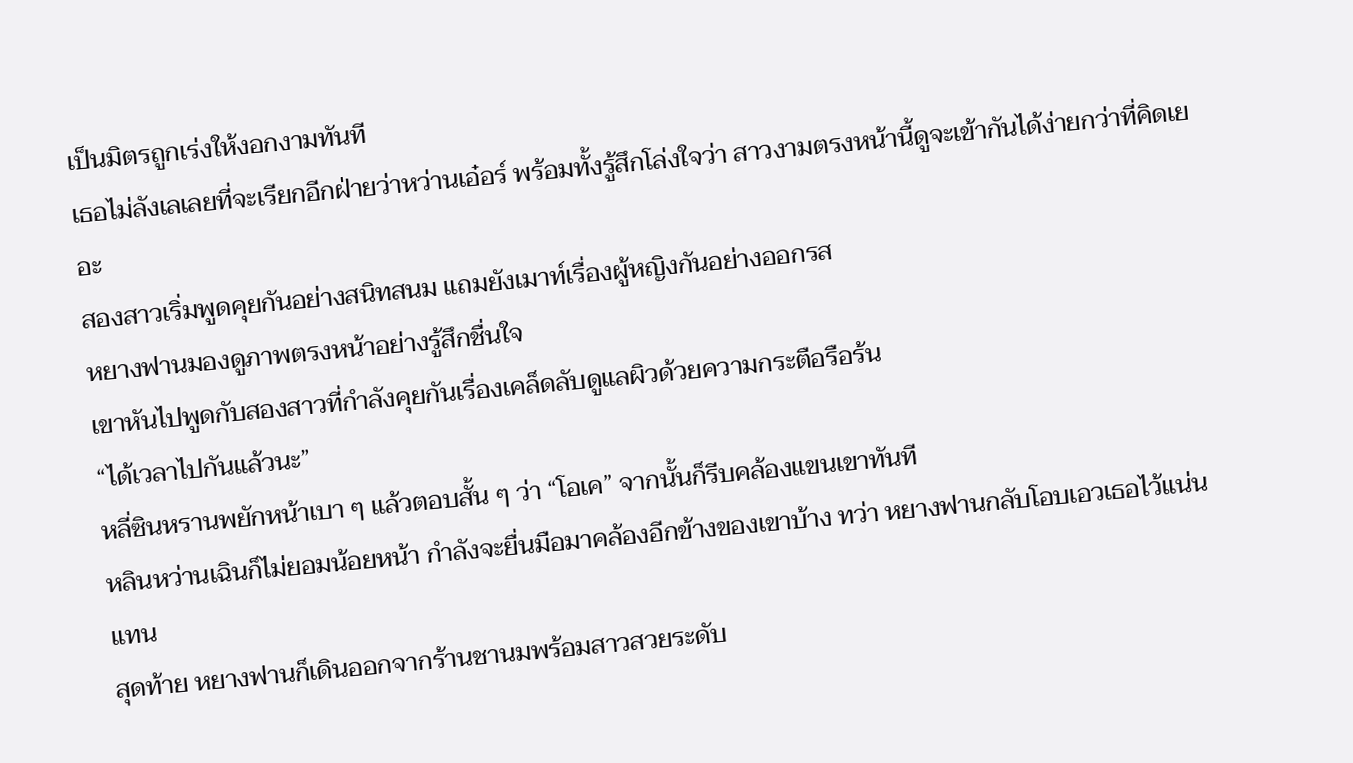เป็นมิตรถูกเร่งให้งอกงามทันที
เธอไม่ลังเลเลยที่จะเรียกอีกฝ่ายว่าหว่านเอ๋อร์ พร้อมทั้งรู้สึกโล่งใจว่า สาวงามตรงหน้านี้ดูจะเข้ากันได้ง่ายกว่าที่คิดเยอะ
สองสาวเริ่มพูดคุยกันอย่างสนิทสนม แถมยังเมาท์เรื่องผู้หญิงกันอย่างออกรส
หยางฟานมองดูภาพตรงหน้าอย่างรู้สึกชื่นใจ
เขาหันไปพูดกับสองสาวที่กำลังคุยกันเรื่องเคล็ดลับดูแลผิวด้วยความกระตือรือร้น
“ได้เวลาไปกันแล้วนะ”
หลี่ซินหรานพยักหน้าเบา ๆ แล้วตอบสั้น ๆ ว่า “โอเค” จากนั้นก็รีบคล้องแขนเขาทันที
หลินหว่านเฉินก็ไม่ยอมน้อยหน้า กำลังจะยื่นมือมาคล้องอีกข้างของเขาบ้าง ทว่า หยางฟานกลับโอบเอวเธอไว้แน่นแทน
สุดท้าย หยางฟานก็เดินออกจากร้านชานมพร้อมสาวสวยระดับ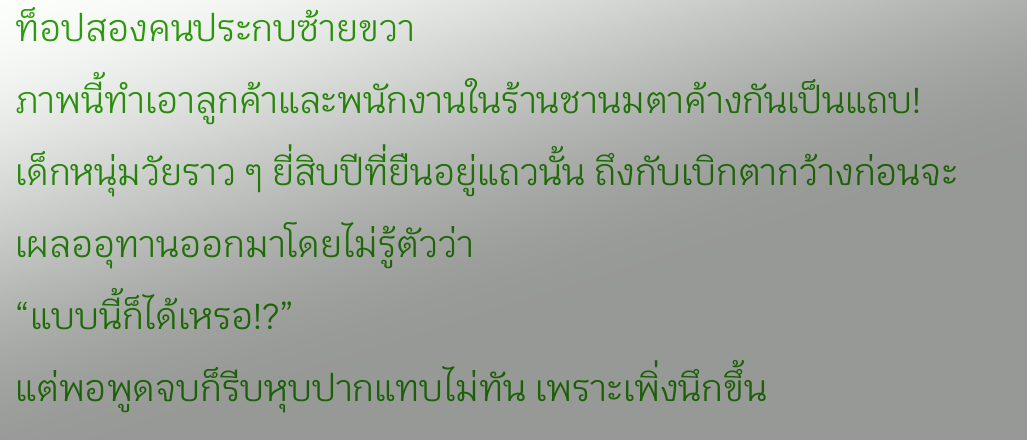ท็อปสองคนประกบซ้ายขวา
ภาพนี้ทำเอาลูกค้าและพนักงานในร้านชานมตาค้างกันเป็นแถบ!
เด็กหนุ่มวัยราว ๆ ยี่สิบปีที่ยืนอยู่แถวนั้น ถึงกับเบิกตากว้างก่อนจะเผลออุทานออกมาโดยไม่รู้ตัวว่า
“แบบนี้ก็ได้เหรอ!?”
แต่พอพูดจบก็รีบหุบปากแทบไม่ทัน เพราะเพิ่งนึกขึ้น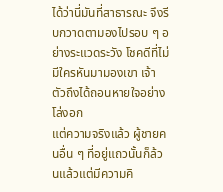ได้ว่านี่มันที่สาธารณะ จึงรีบกวาดตามองไปรอบ ๆ อย่างระแวดระวัง โชคดีที่ไม่มีใครหันมามองเขา เจ้าตัวถึงได้ถอนหายใจอย่างโล่งอก
แต่ความจริงแล้ว ผู้ชายคนอื่น ๆ ที่อยู่แถวนั้นก็ล้วนแล้วแต่มีความคิ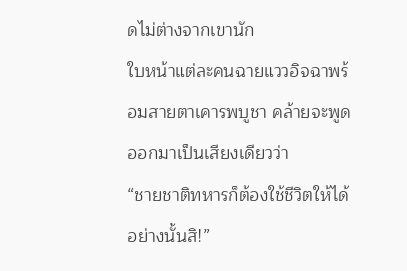ดไม่ต่างจากเขานัก
ใบหน้าแต่ละคนฉายแววอิจฉาพร้อมสายตาเคารพบูชา คล้ายจะพูดออกมาเป็นเสียงเดียวว่า
“ชายชาติทหารก็ต้องใช้ชีวิตให้ได้อย่างนั้นสิ!”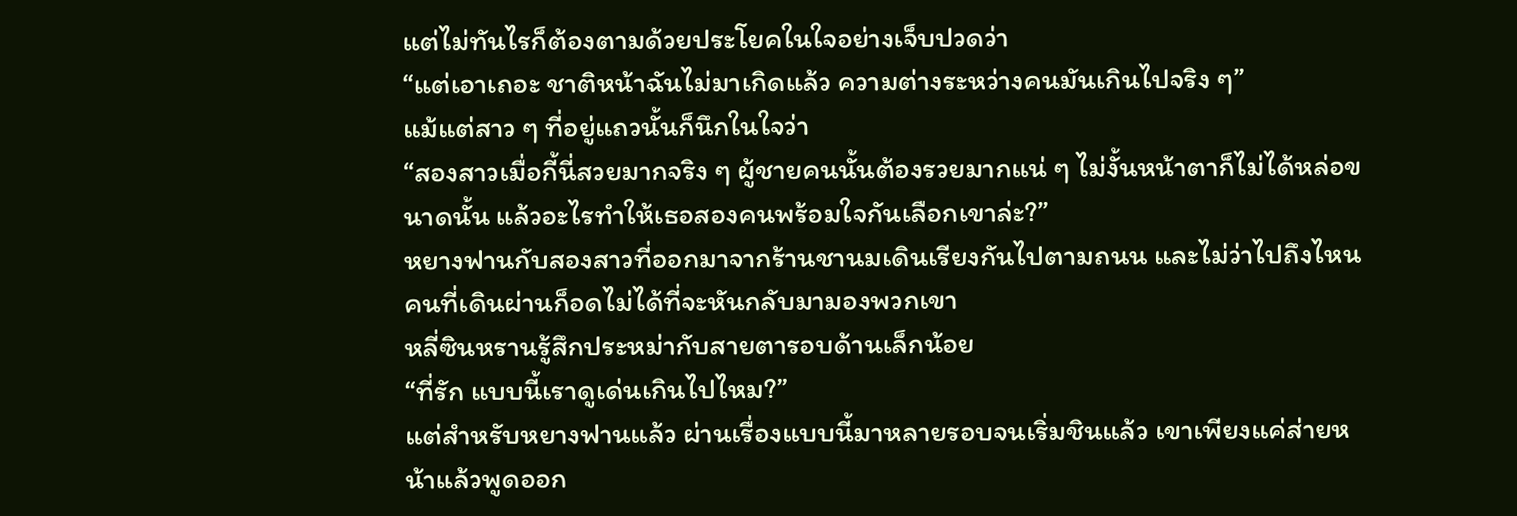แต่ไม่ทันไรก็ต้องตามด้วยประโยคในใจอย่างเจ็บปวดว่า
“แต่เอาเถอะ ชาติหน้าฉันไม่มาเกิดแล้ว ความต่างระหว่างคนมันเกินไปจริง ๆ”
แม้แต่สาว ๆ ที่อยู่แถวนั้นก็นึกในใจว่า
“สองสาวเมื่อกี้นี่สวยมากจริง ๆ ผู้ชายคนนั้นต้องรวยมากแน่ ๆ ไม่งั้นหน้าตาก็ไม่ได้หล่อขนาดนั้น แล้วอะไรทำให้เธอสองคนพร้อมใจกันเลือกเขาล่ะ?”
หยางฟานกับสองสาวที่ออกมาจากร้านชานมเดินเรียงกันไปตามถนน และไม่ว่าไปถึงไหน คนที่เดินผ่านก็อดไม่ได้ที่จะหันกลับมามองพวกเขา
หลี่ซินหรานรู้สึกประหม่ากับสายตารอบด้านเล็กน้อย
“ที่รัก แบบนี้เราดูเด่นเกินไปไหม?”
แต่สำหรับหยางฟานแล้ว ผ่านเรื่องแบบนี้มาหลายรอบจนเริ่มชินแล้ว เขาเพียงแค่ส่ายหน้าแล้วพูดออก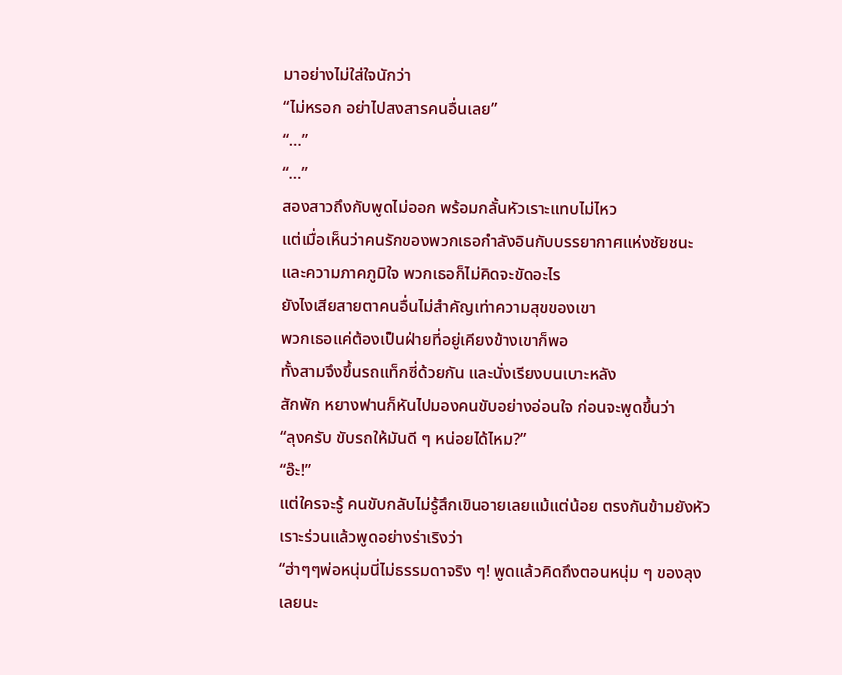มาอย่างไม่ใส่ใจนักว่า
“ไม่หรอก อย่าไปสงสารคนอื่นเลย”
“…”
“…”
สองสาวถึงกับพูดไม่ออก พร้อมกลั้นหัวเราะแทบไม่ไหว
แต่เมื่อเห็นว่าคนรักของพวกเธอกำลังอินกับบรรยากาศแห่งชัยชนะและความภาคภูมิใจ พวกเธอก็ไม่คิดจะขัดอะไร
ยังไงเสียสายตาคนอื่นไม่สำคัญเท่าความสุขของเขา
พวกเธอแค่ต้องเป็นฝ่ายที่อยู่เคียงข้างเขาก็พอ
ทั้งสามจึงขึ้นรถแท็กซี่ด้วยกัน และนั่งเรียงบนเบาะหลัง
สักพัก หยางฟานก็หันไปมองคนขับอย่างอ่อนใจ ก่อนจะพูดขึ้นว่า
“ลุงครับ ขับรถให้มันดี ๆ หน่อยได้ไหม?”
“อ๊ะ!”
แต่ใครจะรู้ คนขับกลับไม่รู้สึกเขินอายเลยแม้แต่น้อย ตรงกันข้ามยังหัวเราะร่วนแล้วพูดอย่างร่าเริงว่า
“ฮ่าๆๆพ่อหนุ่มนี่ไม่ธรรมดาจริง ๆ! พูดแล้วคิดถึงตอนหนุ่ม ๆ ของลุงเลยนะ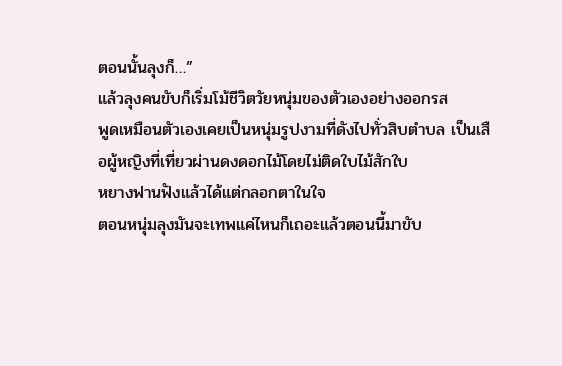ตอนนั้นลุงก็…”
แล้วลุงคนขับก็เริ่มโม้ชีวิตวัยหนุ่มของตัวเองอย่างออกรส
พูดเหมือนตัวเองเคยเป็นหนุ่มรูปงามที่ดังไปทั่วสิบตำบล เป็นเสือผู้หญิงที่เที่ยวผ่านดงดอกไม้โดยไม่ติดใบไม้สักใบ
หยางฟานฟังแล้วได้แต่กลอกตาในใจ
ตอนหนุ่มลุงมันจะเทพแค่ไหนก็เถอะแล้วตอนนี้มาขับ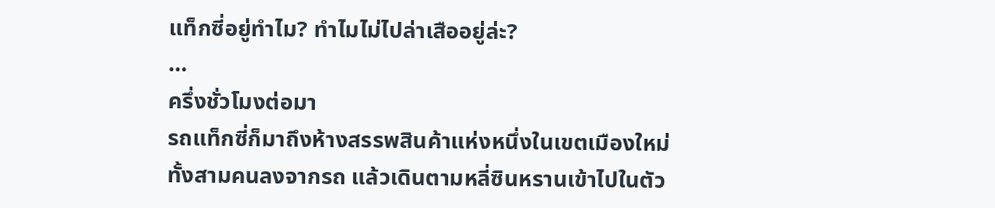แท็กซี่อยู่ทำไม? ทำไมไม่ไปล่าเสืออยู่ล่ะ?
…
ครึ่งชั่วโมงต่อมา
รถแท็กซี่ก็มาถึงห้างสรรพสินค้าแห่งหนึ่งในเขตเมืองใหม่
ทั้งสามคนลงจากรถ แล้วเดินตามหลี่ซินหรานเข้าไปในตัว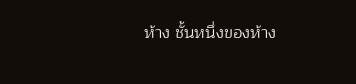ห้าง ชั้นหนึ่งของห้าง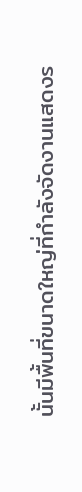นั้นมีพื้นที่ขนาดใหญ่ที่กำลังจัดงานแสดงร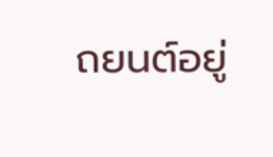ถยนต์อยู่